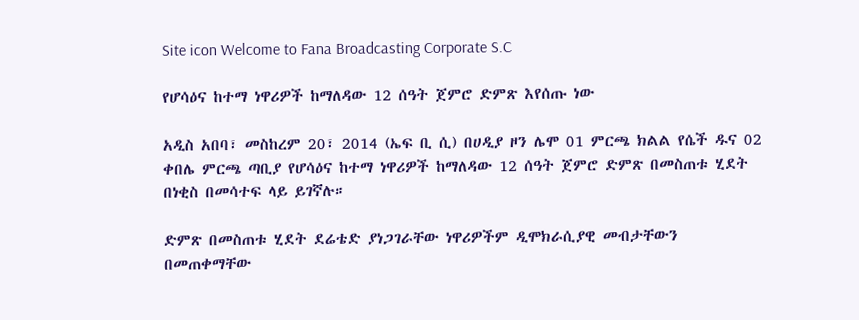Site icon Welcome to Fana Broadcasting Corporate S.C

የሆሳዕና ከተማ ነዋሪዎች ከማለዳው 12 ሰዓት ጀምሮ ድምጽ እየሰጡ ነው

አዲስ አበባ፣ መስከረም 20፣ 2014 (ኤፍ ቢ ሲ) በሀዲያ ዞን ሌሞ 01 ምርጫ ክልል የሴች ዱና 02 ቀበሌ ምርጫ ጣቢያ የሆሳዕና ከተማ ነዋሪዎች ከማለዳው 12 ሰዓት ጀምሮ ድምጽ በመስጠቱ ሂደት በነቂስ በመሳተፍ ላይ ይገኛሉ።

ድምጽ በመስጠቱ ሂደት ደሬቴድ ያነጋገራቸው ነዋሪዎችም ዲሞክራሲያዊ መብታቸውን በመጠቀማቸው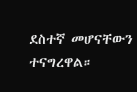ደስተኛ መሆናቸውን ተናግረዋል።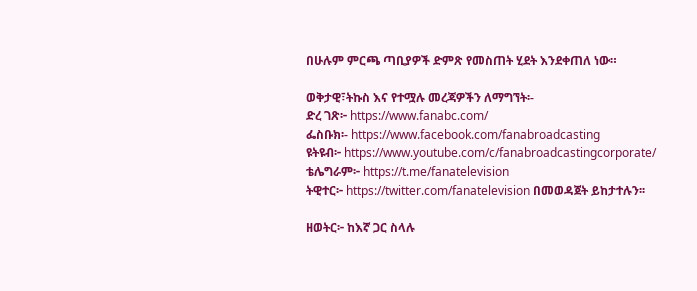በሁሉም ምርጫ ጣቢያዎች ድምጽ የመስጠት ሂደት እንደቀጠለ ነው።

ወቅታዊ፣ትኩስ እና የተሟሉ መረጃዎችን ለማግኘት፡-
ድረ ገጽ፦ https://www.fanabc.com/
ፌስቡክ፡- https://www.facebook.com/fanabroadcasting
ዩትዩብ፦ https://www.youtube.com/c/fanabroadcastingcorporate/
ቴሌግራም፦ https://t.me/fanatelevision
ትዊተር፦ https://twitter.com/fanatelevision በመወዳጀት ይከታተሉን፡፡

ዘወትር፦ ከእኛ ጋር ስላሉ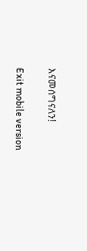እናመሰግናለን!

Exit mobile version